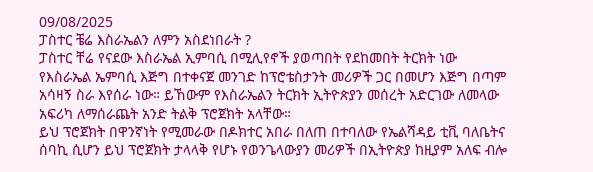09/08/2025
ፓስተር ቼሬ እስራኤልን ለምን አስደነበራት ?
ፓስተር ቸሬ የናደው እስራኤል ኢምባሲ በሚሊየኖች ያወጣበት የደከመበት ትርክት ነው
የእስራኤል ኤምባሲ እጅግ በተቀናጀ መንገድ ከፕሮቴስታንት መሪዎች ጋር በመሆን እጅግ በጣም አሳዛኝ ስራ እየሰራ ነው። ይኸውም የእስራኤልን ትርክት ኢትዮጵያን መሰረት አድርገው ለመላው አፍሪካ ለማሰራጨት አንድ ትልቅ ፕሮጀክት አላቸው።
ይህ ፕሮጀክት በዋንኛነት የሚመራው በዶክተር አበራ በለጠ በተባለው የኤልሻዳይ ቲቪ ባለቤትና ሰባኪ ሲሆን ይህ ፕሮጀክት ታላላቅ የሆኑ የወንጌላውያን መሪዎች በኢትዮጵያ ከዚያም አለፍ ብሎ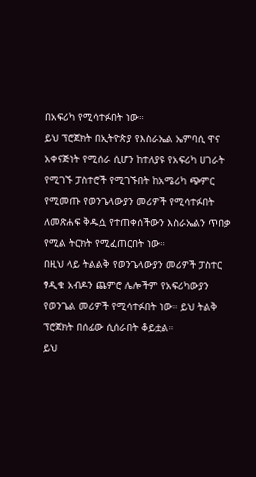በአፍሪካ የሚሳተፉበት ነው።
ይህ ፕሮጀክት በኢትዮጵያ የእስራኤል ኤምባሲ ዋና አቀናጅነት የሚሰራ ሲሆን ከተለያዩ የአፍሪካ ሀገራት የሚገኙ ፓስተሮች የሚገኙበት ከአሜሪካ ጭምር የሚመጡ የወንጌላውያን መሪዎች የሚሳተፉበት ለመጽሐፍ ቅዱሷ የተጠቀሰችውን እስራኤልን ጥበቃ የሚል ትርክት የሚፈጠርበት ነው።
በዚህ ላይ ትልልቅ የወንጌላውያን መሪዎች ፓስተር ፃዲቁ አብዶን ጨምሮ ሌሎችም የአፍሪካውያን የወንጌል መሪዎች የሚሳተፉበት ነው። ይህ ትልቅ ፕሮጀክት በሰፊው ሲሰራበት ቆይቷል።
ይህ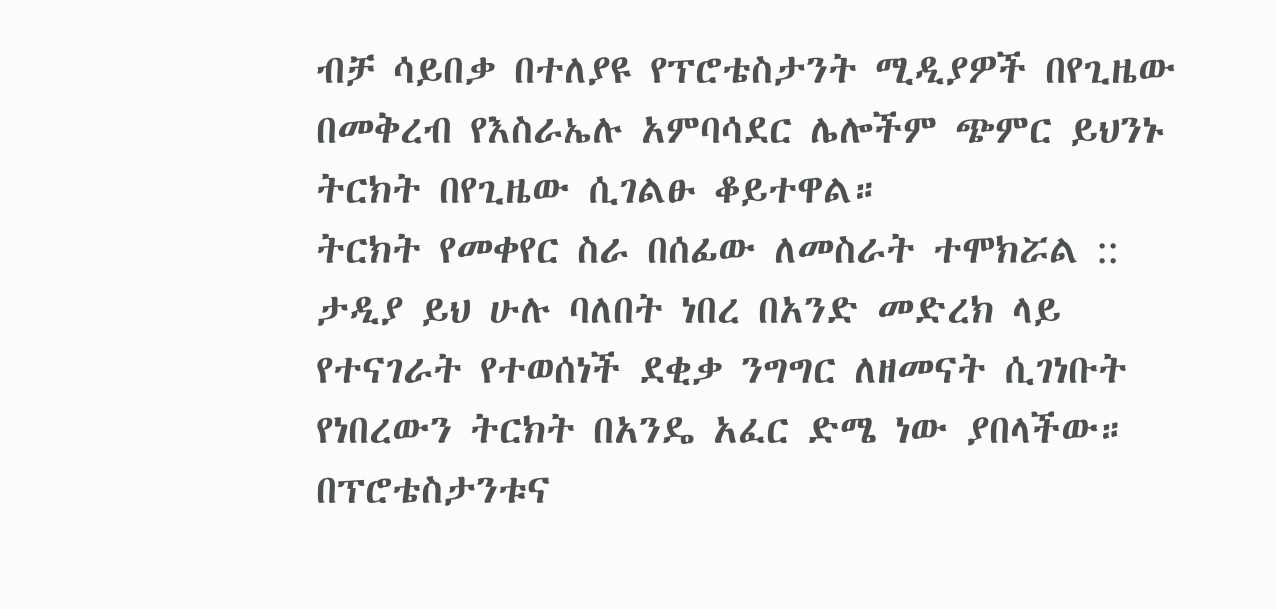ብቻ ሳይበቃ በተለያዩ የፕሮቴስታንት ሚዲያዎች በየጊዜው በመቅረብ የእስራኤሉ አምባሳደር ሌሎችም ጭምር ይህንኑ ትርክት በየጊዜው ሲገልፁ ቆይተዋል።
ትርክት የመቀየር ስራ በሰፊው ለመስራት ተሞክሯል ::
ታዲያ ይህ ሁሉ ባለበት ነበረ በአንድ መድረክ ላይ የተናገራት የተወሰነች ደቂቃ ንግግር ለዘመናት ሲገነቡት የነበረውን ትርክት በአንዴ አፈር ድሜ ነው ያበላችው።
በፕሮቴስታንቱና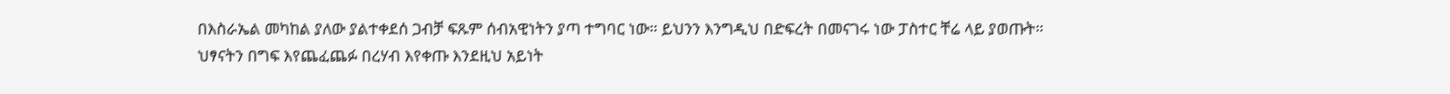በእስራኤል መካከል ያለው ያልተቀደሰ ጋብቻ ፍጹም ሰብአዊነትን ያጣ ተግባር ነው። ይህንን እንግዲህ በድፍረት በመናገሩ ነው ፓስተር ቸሬ ላይ ያወጡት።
ህፃናትን በግፍ እየጨፈጨፉ በረሃብ እየቀጡ እንደዚህ አይነት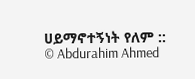ሀይማኖተኝነት የለም ::
© Abdurahim Ahmed